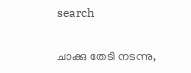search

ചാക്കു തേടി നടന്നു,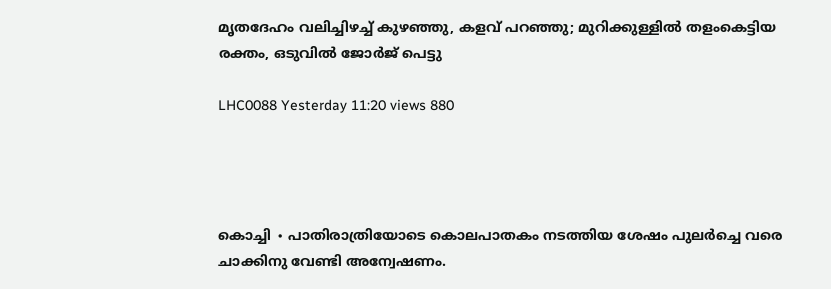മൃതദേഹം വലിച്ചിഴച്ച് കുഴഞ്ഞു, കളവ് പറഞ്ഞു; മുറിക്കുള്ളിൽ തളംകെട്ടിയ രക്തം, ഒടുവിൽ ജോർജ് പെട്ടു

LHC0088 Yesterday 11:20 views 880




കൊച്ചി ∙ പാതിരാത്രിയോടെ കൊലപാതകം നടത്തിയ ശേഷം പുലർച്ചെ വരെ ചാക്കിനു വേണ്ടി അന്വേഷണം.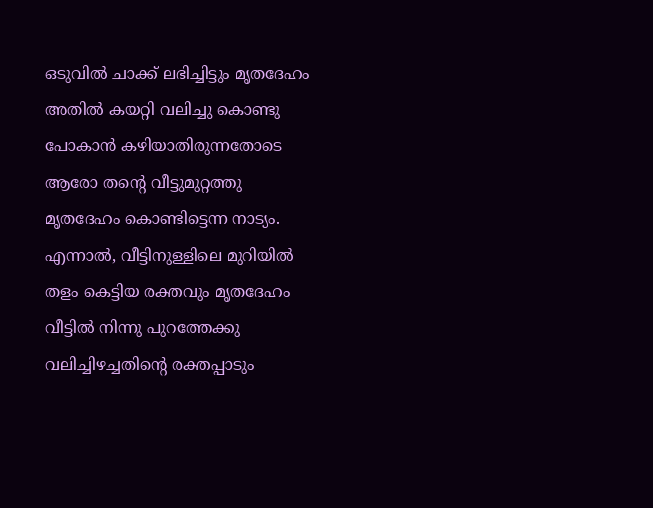ഒടുവിൽ ചാക്ക് ലഭിച്ചിട്ടും മൃതദേഹം അതിൽ കയറ്റി വലിച്ചു കൊണ്ടു പോകാൻ കഴിയാതിരുന്നതോടെ ആരോ തന്റെ വീട്ടുമുറ്റത്തു മൃതദേഹം കൊണ്ടിട്ടെന്ന നാട്യം. എന്നാൽ, വീട്ടിനുള്ളിലെ മുറിയിൽ തളം കെട്ടിയ രക്തവും മൃതദേഹം വീട്ടിൽ നിന്നു പുറത്തേക്കു വലിച്ചിഴച്ചതിന്റെ രക്തപ്പാടും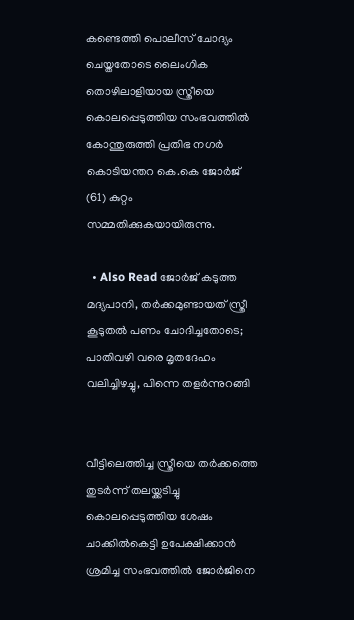കണ്ടെത്തി പൊലീസ് ചോദ്യം ചെയ്തതോടെ ലൈംഗിക തൊഴിലാളിയായ സ്ത്രീയെ കൊലപ്പെടുത്തിയ സംഭവത്തിൽ കോന്തുരുത്തി പ്രതിഭ നഗർ കൊടിയന്തറ കെ.കെ ജോർജ് (61) കുറ്റം സമ്മതിക്കുകയായിരുന്നു.

  • Also Read ജോർജ് കടുത്ത മദ്യപാനി, തർക്കമുണ്ടായത് സ്ത്രീ കൂടുതൽ പണം ചോദിച്ചതോടെ; പാതിവഴി വരെ മൃതദേഹം വലിച്ചിഴച്ചു, പിന്നെ തളർന്നുറങ്ങി


വീട്ടിലെത്തിച്ച സ്ത്രീയെ തർക്കത്തെ തുടർന്ന് തലയ്ക്കടിച്ചു കൊലപ്പെടുത്തിയ ശേഷം ചാക്കിൽകെട്ടി ഉപേക്ഷിക്കാൻ ശ്രമിച്ച സംഭവത്തിൽ ജോർജിനെ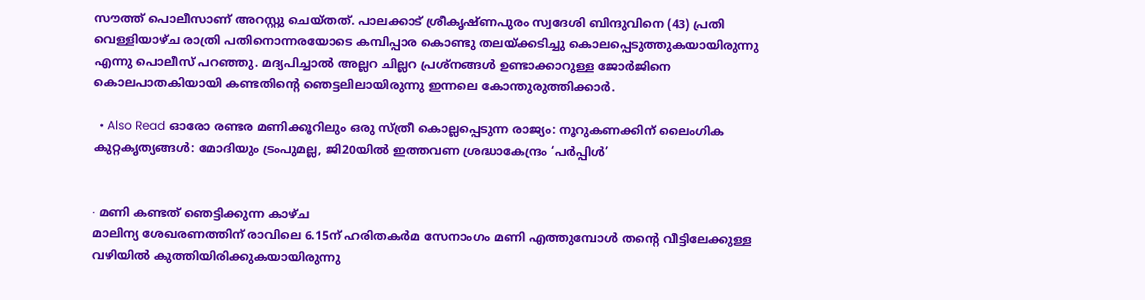സ‍ൗത്ത്‌ പൊലീസാണ് അറസ്റ്റു ചെയ്തത്. പാലക്കാട്‌ ശ്രീകൃഷ്ണപുരം സ്വദേശി ബിന്ദുവിനെ (43) പ്രതി വെള്ളിയാഴ്ച രാത്രി പതിനൊന്നരയോടെ കമ്പിപ്പാര കൊണ്ടു തലയ്‌ക്കടിച്ചു കൊലപ്പെടുത്തുകയായിരുന്നു എന്നു പൊലീസ് പറഞ്ഞു. മദ്യപിച്ചാൽ അല്ലറ ചില്ലറ പ്രശ്നങ്ങൾ ഉണ്ടാക്കാറുള്ള ജോർജിനെ കൊലപാതകിയായി കണ്ടതിന്റെ ഞെട്ടലിലായിരുന്നു ഇന്നലെ കോന്തുരുത്തിക്കാർ.

  • Also Read ഓരോ രണ്ടര മണിക്കൂറിലും ഒരു സ്ത്രീ കൊല്ലപ്പെടുന്ന രാജ്യം: നൂറുകണക്കിന് ലൈംഗിക കുറ്റകൃത്യങ്ങൾ: മോദിയും ട്രംപുമല്ല, ജി20യിൽ ഇത്തവണ ശ്രദ്ധാകേന്ദ്രം ‘പർപ്പിൾ’


∙ മണി കണ്ടത് ഞെട്ടിക്കുന്ന കാഴ്ച
മാലിന്യ ശേഖരണത്തിന് രാവിലെ 6.15ന് ഹരിതകർമ സേനാംഗം മണി എത്തുമ്പോൾ തന്റെ വീട്ടിലേക്കുള്ള വഴിയിൽ കുത്തിയിരിക്കുകയായിരുന്നു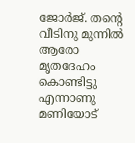ജോർജ്. തന്റെ വീടിനു മുന്നിൽ ആരോ മൃതദേഹം കൊണ്ടിട്ടു എന്നാണു മണിയോട്‌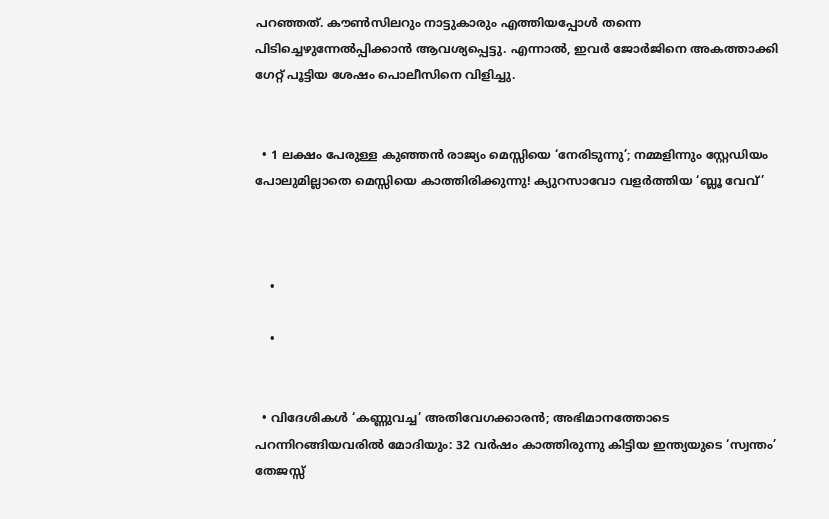പറഞ്ഞത്. കൗൺസിലറും നാട്ടുകാരും എത്തിയപ്പോൾ തന്നെ പിടിച്ചെഴുന്നേൽപ്പിക്കാൻ ആവശ്യപ്പെട്ടു. എന്നാൽ, ഇവർ ജോർജിനെ അകത്താക്കി ഗേറ്റ് പൂട്ടിയ ശേഷം പൊലീസിനെ വിളിച്ചു.


  • 1 ലക്ഷം പേരുള്ള കുഞ്ഞൻ രാജ്യം മെസ്സിയെ ‘നേരിടുന്നു’; നമ്മളിന്നും സ്റ്റേഡിയം പോലുമില്ലാതെ മെസ്സിയെ കാത്തിരിക്കുന്നു! ക്യുറസാവോ വളർത്തിയ ‘ബ്ലൂ വേവ്’



    •

    •


  • വിദേശികൾ ‘കണ്ണുവച്ച’ അതിവേഗക്കാരൻ; അഭിമാനത്തോടെ പറന്നിറങ്ങിയവരിൽ മോദിയും: 32 വർഷം കാത്തിരുന്നു കിട്ടിയ ഇന്ത്യയുടെ ‘സ്വന്തം’ തേജസ്സ്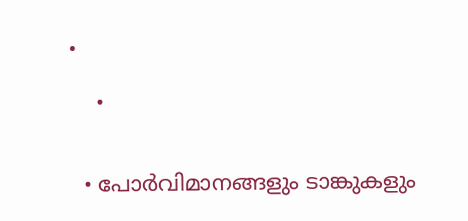•

    •


  • പോർവിമാനങ്ങളും ടാങ്കുകളും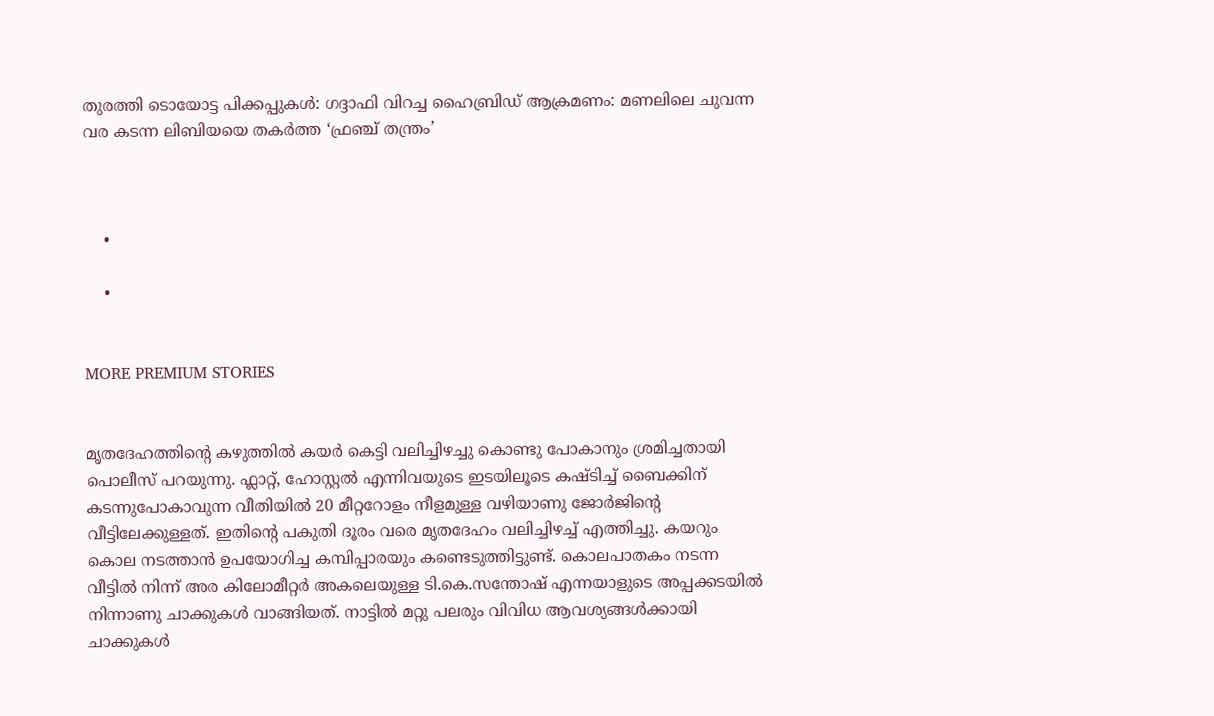തുരത്തി ടൊയോട്ട പിക്കപ്പുകൾ: ഗദ്ദാഫി വിറച്ച ഹൈബ്രിഡ് ആക്രമണം: മണലിലെ ചുവന്ന വര കടന്ന ലിബിയയെ തകർത്ത ‘ഫ്രഞ്ച് തന്ത്രം’



    •

    •


MORE PREMIUM STORIES


മൃതദേഹത്തിന്റെ കഴുത്തിൽ കയർ കെട്ടി വലിച്ചിഴച്ചു കൊണ്ടു പോകാനും ശ്രമിച്ചതായി പൊലീസ് പറയുന്നു. ഫ്ലാറ്റ്, ഹോസ്റ്റൽ എന്നിവയുടെ ഇടയിലൂടെ കഷ്ടിച്ച് ബൈക്കിന് കടന്നുപോകാവുന്ന വീതിയിൽ 20 മീറ്ററോളം നീളമുള്ള വഴിയാണു ജോർജിന്റെ വീട്ടിലേക്കുള്ളത്. ഇതിന്റെ പകുതി ദൂരം വരെ മൃതദേഹം വലിച്ചിഴച്ച് എത്തിച്ചു. കയറും കൊല നടത്താൻ ഉപയോഗിച്ച കമ്പിപ്പാരയും കണ്ടെടുത്തിട്ടുണ്ട്. കൊലപാതകം നടന്ന വീട്ടിൽ നിന്ന് അര കിലോമീറ്റർ അകലെയുള്ള ടി.കെ.സന്തോഷ് എന്നയാളുടെ അപ്പക്കടയിൽ നിന്നാണു ചാക്കുകൾ വാങ്ങിയത്. നാട്ടിൽ മറ്റു പലരും വിവിധ ആവശ്യങ്ങൾക്കായി ചാക്കുകൾ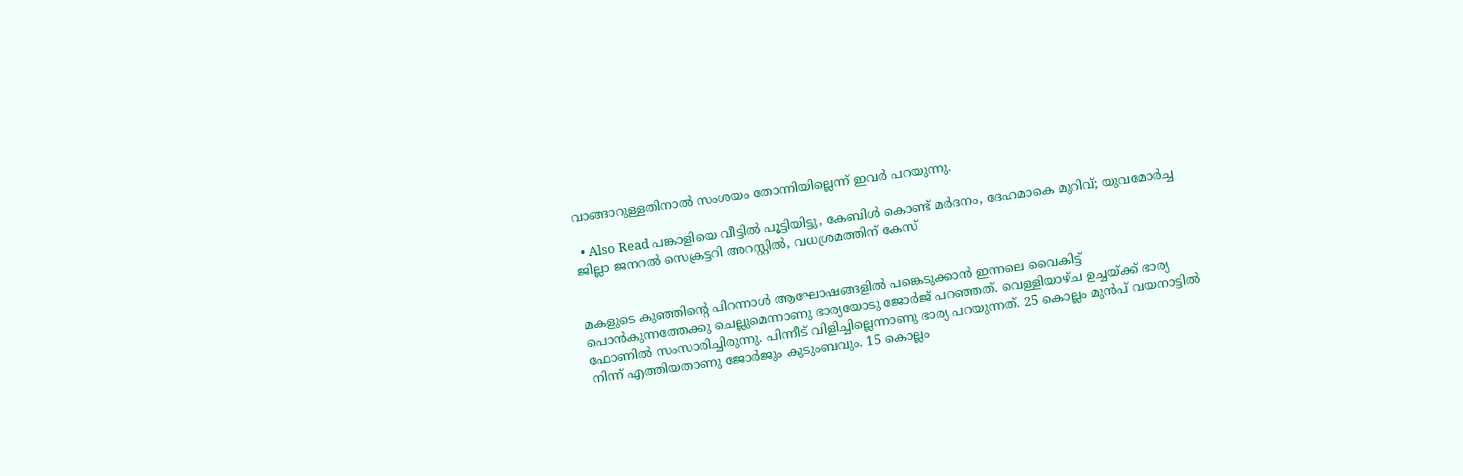വാങ്ങാറുള്ളതിനാൽ സംശയം തോന്നിയില്ലെന്ന് ഇവർ പറയുന്നു.

  • Also Read പങ്കാളിയെ വീട്ടിൽ പൂട്ടിയിട്ടു, കേബിൾ കൊണ്ട് മർദനം, ദേഹമാകെ മുറിവ്; യുവമോർച്ച ജില്ലാ ജനറൽ സെക്രട്ടറി അറസ്റ്റിൽ, വധശ്രമത്തിന് കേസ്


മകളുടെ കുഞ്ഞിന്റെ പിറന്നാൾ ആഘോഷങ്ങളിൽ പങ്കെടുക്കാൻ ഇന്നലെ വൈകിട്ട് പൊൻകുന്നത്തേക്കു ചെല്ലുമെന്നാണു ഭാര്യയോടു ജോർജ് പറഞ്ഞത്. വെള്ളിയാഴ്ച ഉച്ചയ്ക്ക് ഭാര്യ ഫോണിൽ സംസാരിച്ചിരുന്നു. പിന്നീട് വിളിച്ചില്ലെന്നാണു ഭാര്യ പറയുന്നത്. 25 കൊല്ലം മുൻപ് വയനാട്ടിൽ നിന്ന് എത്തിയതാണു ജോർജും കുടുംബവും. 15 കൊല്ലം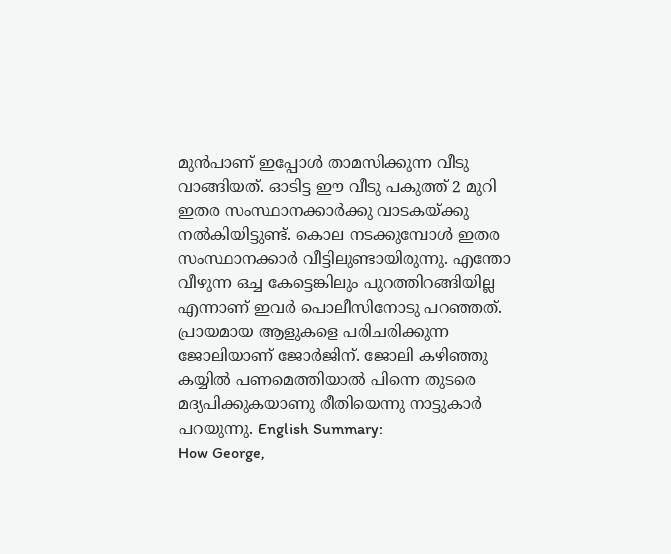മുൻപാണ് ഇപ്പോൾ താമസിക്കുന്ന വീടു വാങ്ങിയത്. ഓടിട്ട ഈ വീടു പകുത്ത് 2 മുറി ഇതര സംസ്ഥാനക്കാർക്കു വാടകയ്ക്കു നൽകിയിട്ടുണ്ട്. കൊല നടക്കുമ്പോൾ ഇതര സംസ്ഥാനക്കാർ വീട്ടിലുണ്ടായിരുന്നു. എന്തോ വീഴുന്ന ഒച്ച കേട്ടെങ്കിലും പുറത്തിറങ്ങിയില്ല എന്നാണ് ഇവർ പൊലീസിനോടു പറഞ്ഞത്. പ്രായമായ ആളുകളെ പരിചരിക്കുന്ന ജോലിയാണ് ജോർജിന്. ജോലി കഴിഞ്ഞു കയ്യിൽ പണമെത്തിയാൽ പിന്നെ തുടരെ മദ്യപിക്കുകയാണു രീതിയെന്നു നാട്ടുകാർ പറയുന്നു. English Summary:
How George,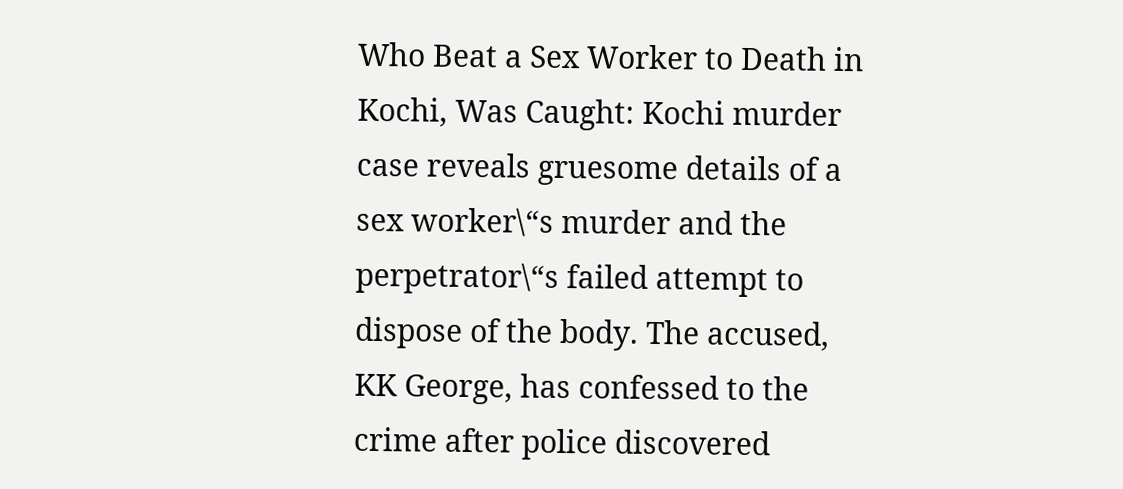Who Beat a Sex Worker to Death in Kochi, Was Caught: Kochi murder case reveals gruesome details of a sex worker\“s murder and the perpetrator\“s failed attempt to dispose of the body. The accused, KK George, has confessed to the crime after police discovered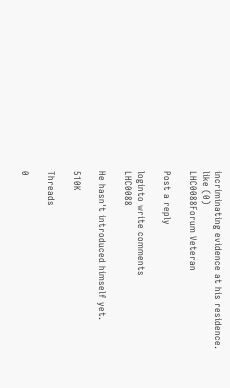incriminating evidence at his residence.
like (0)
LHC0088Forum Veteran

Post a reply

loginto write comments
LHC0088

He hasn't introduced himself yet.

510K

Threads

0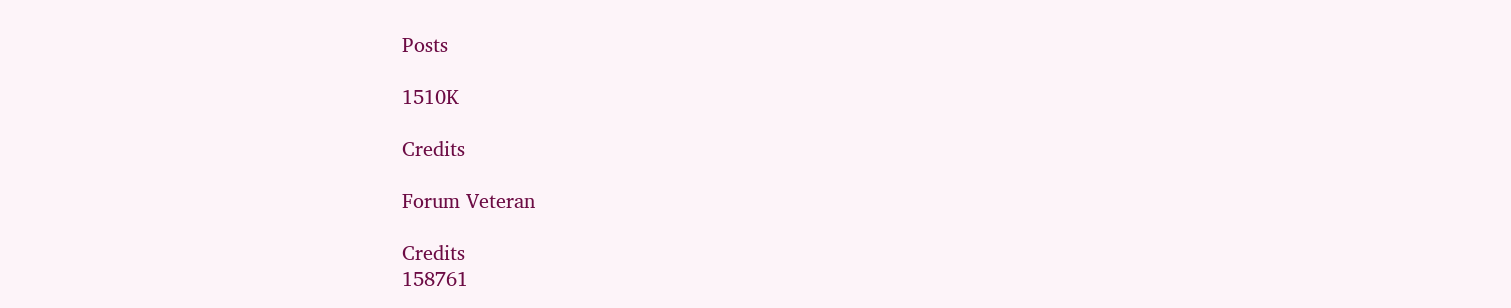Posts

1510K

Credits

Forum Veteran

Credits
158761